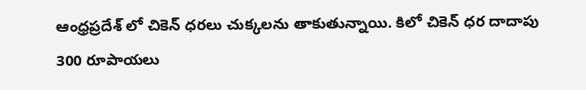ఆంధ్రప్రదేశ్ లో చికెన్ ధరలు చుక్కలను తాకుతున్నాయి. కిలో చికెన్ ధర దాదాపు 300 రూపాయలు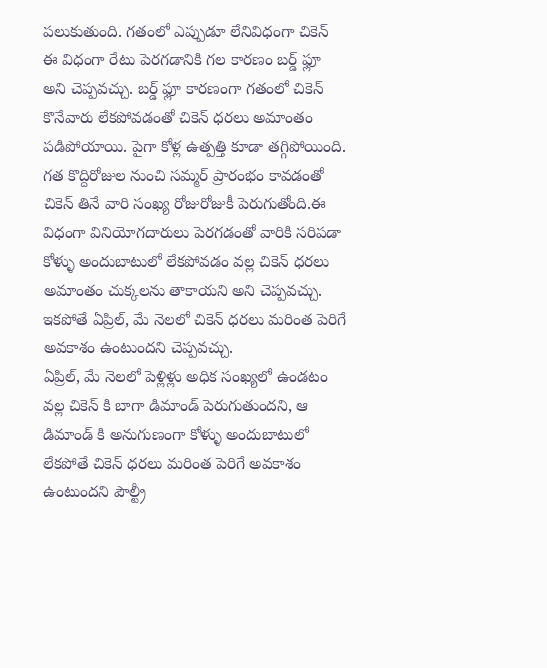పలుకుతుంది. గతంలో ఎప్పుడూ లేనివిధంగా చికెన్ ఈ విధంగా రేటు పెరగడానికి గల కారణం బర్డ్ ఫ్లూ అని చెప్పవచ్చు. బర్డ్ ఫ్లూ కారణంగా గతంలో చికెన్ కొనేవారు లేకపోవడంతో చికెన్ ధరలు అమాంతం పడిపోయాయి. పైగా కోళ్ల ఉత్పత్తి కూడా తగ్గిపోయింది.
గత కొద్దిరోజుల నుంచి సమ్మర్ ప్రారంభం కావడంతో చికెన్ తినే వారి సంఖ్య రోజురోజుకీ పెరుగుతోంది.ఈ విధంగా వినియోగదారులు పెరగడంతో వారికి సరిపడా కోళ్ళు అందుబాటులో లేకపోవడం వల్ల చికెన్ ధరలు అమాంతం చుక్కలను తాకాయని అని చెప్పవచ్చు. ఇకపోతే ఏప్రిల్, మే నెలలో చికెన్ ధరలు మరింత పెరిగే అవకాశం ఉంటుందని చెప్పవచ్చు.
ఏప్రిల్, మే నెలలో పెళ్లిళ్లు అధిక సంఖ్యలో ఉండటం వల్ల చికెన్ కి బాగా డిమాండ్ పెరుగుతుందని, ఆ డిమాండ్ కి అనుగుణంగా కోళ్ళు అందుబాటులో లేకపోతే చికెన్ ధరలు మరింత పెరిగే అవకాశం ఉంటుందని పౌల్ట్రీ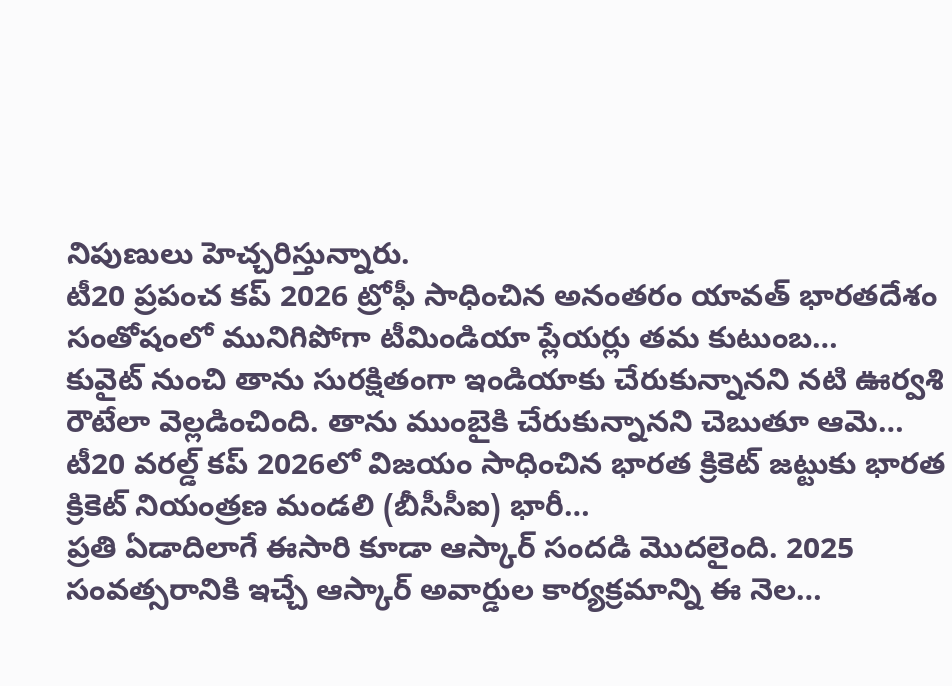నిపుణులు హెచ్చరిస్తున్నారు.
టీ20 ప్రపంచ కప్ 2026 ట్రోఫీ సాధించిన అనంతరం యావత్ భారతదేశం సంతోషంలో మునిగిపోగా టీమిండియా ప్లేయర్లు తమ కుటుంబ…
కువైట్ నుంచి తాను సురక్షితంగా ఇండియాకు చేరుకున్నానని నటి ఊర్వశి రౌటేలా వెల్లడించింది. తాను ముంబైకి చేరుకున్నానని చెబుతూ ఆమె…
టీ20 వరల్డ్ కప్ 2026లో విజయం సాధించిన భారత క్రికెట్ జట్టుకు భారత క్రికెట్ నియంత్రణ మండలి (బీసీసీఐ) భారీ…
ప్రతి ఏడాదిలాగే ఈసారి కూడా ఆస్కార్ సందడి మొదలైంది. 2025 సంవత్సరానికి ఇచ్చే ఆస్కార్ అవార్డుల కార్యక్రమాన్ని ఈ నెల…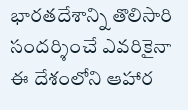భారతదేశాన్ని తొలిసారి సందర్శించే ఎవరికైనా ఈ దేశంలోని ఆహార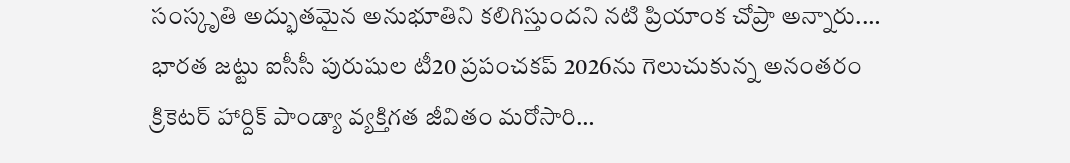సంస్కృతి అద్భుతమైన అనుభూతిని కలిగిస్తుందని నటి ప్రియాంక చోప్రా అన్నారు.…
భారత జట్టు ఐసీసీ పురుషుల టీ20 ప్రపంచకప్ 2026ను గెలుచుకున్న అనంతరం క్రికెటర్ హార్దిక్ పాండ్యా వ్యక్తిగత జీవితం మరోసారి…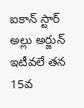ఐకాన్ స్టార్ అల్లు అర్జున్ ఇటీవలే తన 15వ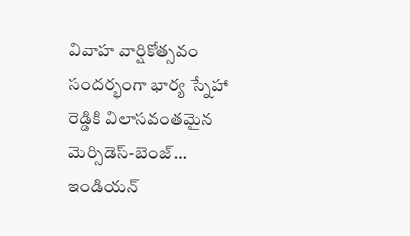వివాహ వార్షికోత్సవం సందర్భంగా భార్య స్నేహా రెడ్డికి విలాసవంతమైన మెర్సిడెస్-బెంజ్…
ఇండియన్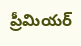ప్రీమియర్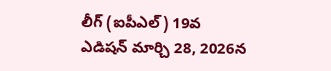లీగ్ (ఐపీఎల్) 19వ ఎడిషన్ మార్చి 28, 2026న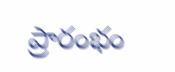ప్రారంభం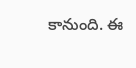కానుంది. ఈ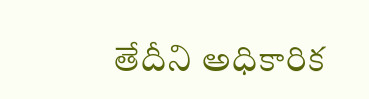తేదీని అధికారిక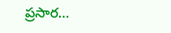ప్రసార…